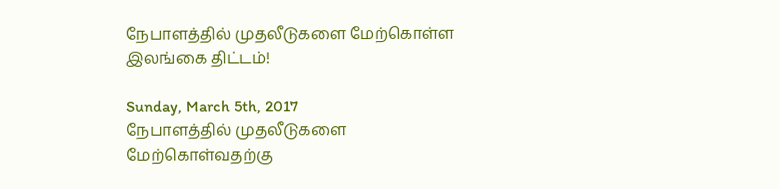நேபாளத்தில் முதலீடுகளை மேற்கொள்ள இலங்கை திட்டம்!

Sunday, March 5th, 2017
நேபாளத்தில் முதலீடுகளை மேற்கொள்வதற்கு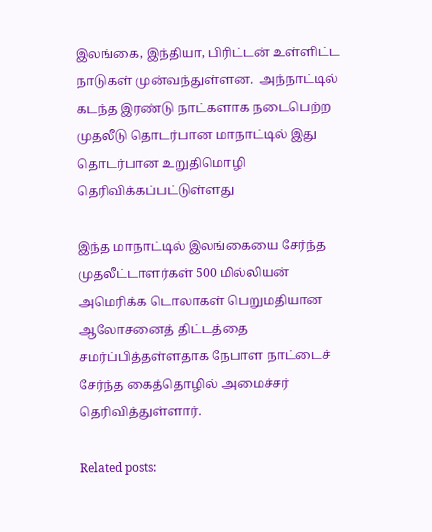இலங்கை, இந்தியா, பிரிட்டன் உள்ளிட்ட நாடுகள் முன்வந்துள்ளன.  அந்நாட்டில் கடந்த இரண்டு நாட்களாக நடைபெற்ற முதலீடு தொடர்பான மாநாட்டில் இது தொடர்பான உறுதிமொழி தெரிவிக்கப்பட்டுள்ளது

இந்த மாநாட்டில் இலங்கையை சேர்ந்த முதலீட்டாளர்கள் 500 மில்லியன் அமெரிக்க டொலாகள் பெறுமதியான ஆலோசனைத் திட்டத்தை சமர்ப்பித்தள்ளதாக நேபாள நாட்டைச் சேர்ந்த கைத்தொழில் அமைச்சர் தெரிவித்துள்ளார்.

Related posts: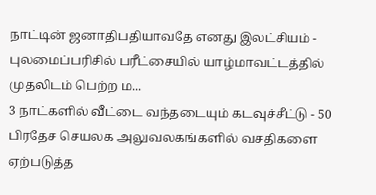நாட்டின் ஜனாதிபதியாவதே எனது இலட்சியம் - புலமைப்பரிசில் பரீட்சையில் யாழ்மாவட்டத்தில் முதலிடம் பெற்ற ம...
3 நாட்களில் வீட்டை வந்தடையும் கடவுச்சீட்டு - 50 பிரதேச செயலக அலுவலகங்களில் வசதிகளை ஏற்படுத்த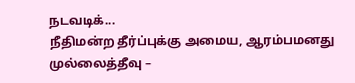நடவடிக்...
நீதிமன்ற தீர்ப்புக்கு அமைய, ஆரம்பமனது முல்லைத்தீவு –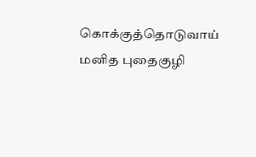கொக்குத்தொடுவாய் மனித புதைகுழி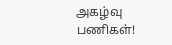அகழ்வு பணிகள்!